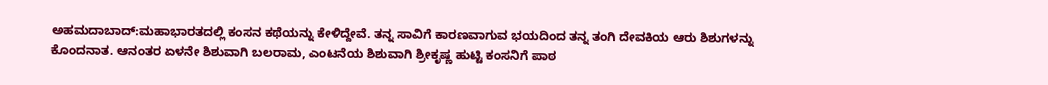ಅಹಮದಾಬಾದ್:ಮಹಾಭಾರತದಲ್ಲಿ ಕಂಸನ ಕಥೆಯನ್ನು ಕೇಳಿದ್ದೇವೆ. ತನ್ನ ಸಾವಿಗೆ ಕಾರಣವಾಗುವ ಭಯದಿಂದ ತನ್ನ ತಂಗಿ ದೇವಕಿಯ ಆರು ಶಿಶುಗಳನ್ನು ಕೊಂದನಾತ. ಆನಂತರ ಏಳನೇ ಶಿಶುವಾಗಿ ಬಲರಾಮ, ಎಂಟನೆಯ ಶಿಶುವಾಗಿ ಶ್ರೀಕೃಷ್ಣ ಹುಟ್ಟಿ ಕಂಸನಿಗೆ ಪಾಠ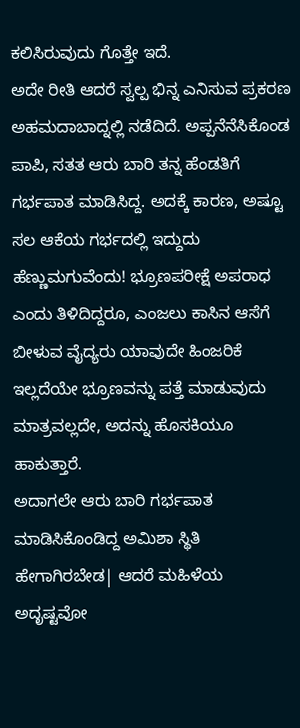ಕಲಿಸಿರುವುದು ಗೊತ್ತೇ ಇದೆ.
ಅದೇ ರೀತಿ ಆದರೆ ಸ್ವಲ್ಪ ಭಿನ್ನ ಎನಿಸುವ ಪ್ರಕರಣ ಅಹಮದಾಬಾದ್ನಲ್ಲಿ ನಡೆದಿದೆ. ಅಪ್ಪನೆನೆಸಿಕೊಂಡ ಪಾಪಿ, ಸತತ ಆರು ಬಾರಿ ತನ್ನ ಹೆಂಡತಿಗೆ ಗರ್ಭಪಾತ ಮಾಡಿಸಿದ್ದ. ಅದಕ್ಕೆ ಕಾರಣ, ಅಷ್ಟೂ ಸಲ ಆಕೆಯ ಗರ್ಭದಲ್ಲಿ ಇದ್ದುದು ಹೆಣ್ಣುಮಗುವೆಂದು! ಭ್ರೂಣಪರೀಕ್ಷೆ ಅಪರಾಧ ಎಂದು ತಿಳಿದಿದ್ದರೂ, ಎಂಜಲು ಕಾಸಿನ ಆಸೆಗೆ ಬೀಳುವ ವೈದ್ಯರು ಯಾವುದೇ ಹಿಂಜರಿಕೆ ಇಲ್ಲದೆಯೇ ಭ್ರೂಣವನ್ನು ಪತ್ತೆ ಮಾಡುವುದು ಮಾತ್ರವಲ್ಲದೇ, ಅದನ್ನು ಹೊಸಕಿಯೂ ಹಾಕುತ್ತಾರೆ.
ಅದಾಗಲೇ ಆರು ಬಾರಿ ಗರ್ಭಪಾತ ಮಾಡಿಸಿಕೊಂಡಿದ್ದ ಅಮಿಶಾ ಸ್ಥಿತಿ ಹೇಗಾಗಿರಬೇಡ| ಆದರೆ ಮಹಿಳೆಯ ಅದೃಷ್ಟವೋ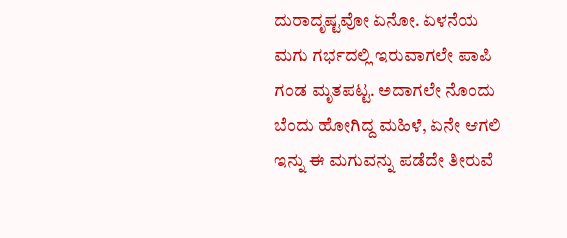ದುರಾದೃಷ್ಟವೋ ಏನೋ. ಏಳನೆಯ ಮಗು ಗರ್ಭದಲ್ಲಿ ಇರುವಾಗಲೇ ಪಾಪಿ ಗಂಡ ಮೃತಪಟ್ಟ. ಅದಾಗಲೇ ನೊಂದು ಬೆಂದು ಹೋಗಿದ್ದ ಮಹಿಳೆ, ಏನೇ ಆಗಲಿ ಇನ್ನು ಈ ಮಗುವನ್ನು ಪಡೆದೇ ತೀರುವೆ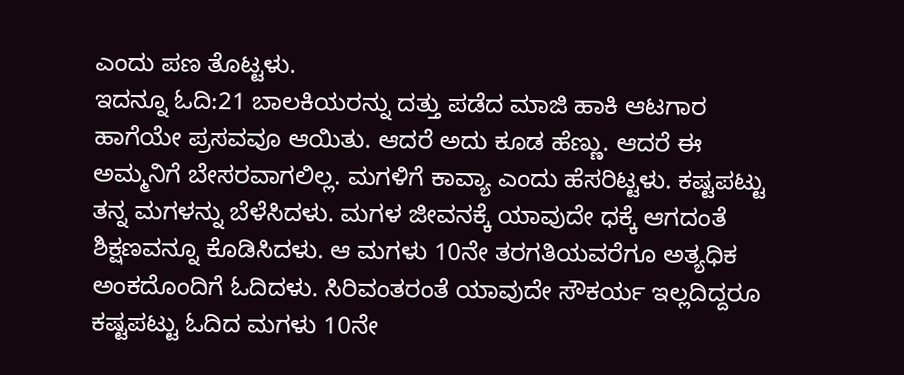ಎಂದು ಪಣ ತೊಟ್ಟಳು.
ಇದನ್ನೂ ಓದಿ:21 ಬಾಲಕಿಯರನ್ನು ದತ್ತು ಪಡೆದ ಮಾಜಿ ಹಾಕಿ ಆಟಗಾರ
ಹಾಗೆಯೇ ಪ್ರಸವವೂ ಆಯಿತು. ಆದರೆ ಅದು ಕೂಡ ಹೆಣ್ಣು. ಆದರೆ ಈ ಅಮ್ಮನಿಗೆ ಬೇಸರವಾಗಲಿಲ್ಲ. ಮಗಳಿಗೆ ಕಾವ್ಯಾ ಎಂದು ಹೆಸರಿಟ್ಟಳು. ಕಷ್ಟಪಟ್ಟು ತನ್ನ ಮಗಳನ್ನು ಬೆಳೆಸಿದಳು. ಮಗಳ ಜೀವನಕ್ಕೆ ಯಾವುದೇ ಧಕ್ಕೆ ಆಗದಂತೆ ಶಿಕ್ಷಣವನ್ನೂ ಕೊಡಿಸಿದಳು. ಆ ಮಗಳು 10ನೇ ತರಗತಿಯವರೆಗೂ ಅತ್ಯಧಿಕ ಅಂಕದೊಂದಿಗೆ ಓದಿದಳು. ಸಿರಿವಂತರಂತೆ ಯಾವುದೇ ಸೌಕರ್ಯ ಇಲ್ಲದಿದ್ದರೂ ಕಷ್ಟಪಟ್ಟು ಓದಿದ ಮಗಳು 10ನೇ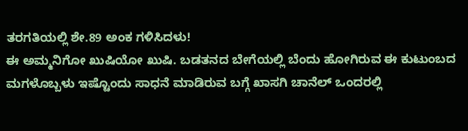ತರಗತಿಯಲ್ಲಿ ಶೇ.89 ಅಂಕ ಗಳಿಸಿದಳು!
ಈ ಅಮ್ಮನಿಗೋ ಖುಷಿಯೋ ಖುಷಿ. ಬಡತನದ ಬೇಗೆಯಲ್ಲಿ ಬೆಂದು ಹೋಗಿರುವ ಈ ಕುಟುಂಬದ ಮಗಳೊಬ್ಬಳು ಇಷ್ಟೊಂದು ಸಾಧನೆ ಮಾಡಿರುವ ಬಗ್ಗೆ ಖಾಸಗಿ ಚಾನೆಲ್ ಒಂದರಲ್ಲಿ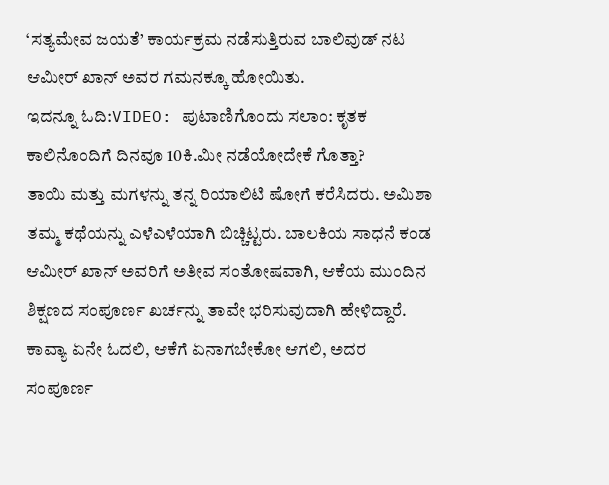‘ಸತ್ಯಮೇವ ಜಯತೆ’ ಕಾರ್ಯಕ್ರಮ ನಡೆಸುತ್ತಿರುವ ಬಾಲಿವುಡ್ ನಟ ಆಮೀರ್ ಖಾನ್ ಅವರ ಗಮನಕ್ಕೂ ಹೋಯಿತು.
ಇದನ್ನೂ ಓದಿ:VIDEO: ಪುಟಾಣಿಗೊಂದು ಸಲಾಂ: ಕೃತಕ ಕಾಲಿನೊಂದಿಗೆ ದಿನವೂ 10ಕಿ.ಮೀ ನಡೆಯೋದೇಕೆ ಗೊತ್ತಾ?
ತಾಯಿ ಮತ್ತು ಮಗಳನ್ನು ತನ್ನ ರಿಯಾಲಿಟಿ ಷೋಗೆ ಕರೆಸಿದರು. ಅಮಿಶಾ ತಮ್ಮ ಕಥೆಯನ್ನು ಎಳೆಎಳೆಯಾಗಿ ಬಿಚ್ಚಿಟ್ಟರು. ಬಾಲಕಿಯ ಸಾಧನೆ ಕಂಡ ಆಮೀರ್ ಖಾನ್ ಅವರಿಗೆ ಅತೀವ ಸಂತೋಷವಾಗಿ, ಆಕೆಯ ಮುಂದಿನ ಶಿಕ್ಷಣದ ಸಂಪೂರ್ಣ ಖರ್ಚನ್ನು ತಾವೇ ಭರಿಸುವುದಾಗಿ ಹೇಳಿದ್ದಾರೆ. ಕಾವ್ಯಾ ಏನೇ ಓದಲಿ, ಆಕೆಗೆ ಏನಾಗಬೇಕೋ ಆಗಲಿ, ಅದರ ಸಂಪೂರ್ಣ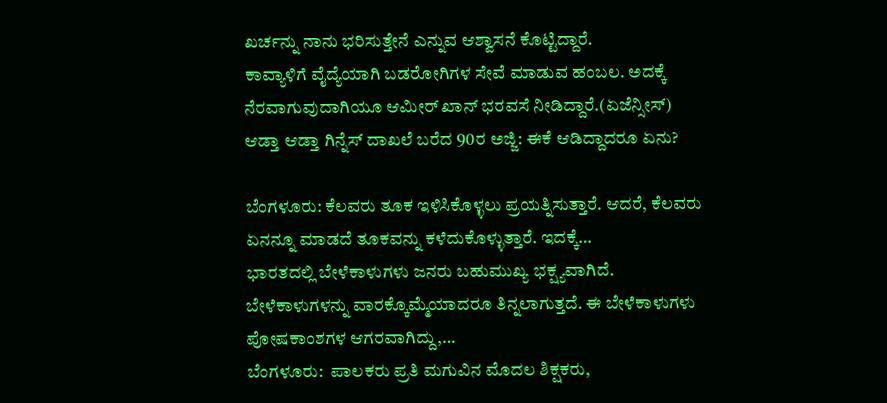ಖರ್ಚನ್ನು ನಾನು ಭರಿಸುತ್ತೇನೆ ಎನ್ನುವ ಆಶ್ವಾಸನೆ ಕೊಟ್ಟಿದ್ದಾರೆ.
ಕಾವ್ಯಾಳಿಗೆ ವೈದ್ಯೆಯಾಗಿ ಬಡರೋಗಿಗಳ ಸೇವೆ ಮಾಡುವ ಹಂಬಲ. ಅದಕ್ಕೆ ನೆರವಾಗುವುದಾಗಿಯೂ ಆಮೀರ್ ಖಾನ್ ಭರವಸೆ ನೀಡಿದ್ದಾರೆ.(ಏಜೆನ್ಸೀಸ್)
ಆಡ್ತಾ ಆಡ್ತಾ ಗಿನ್ನೆಸ್ ದಾಖಲೆ ಬರೆದ 90ರ ಅಜ್ಜಿ: ಈಕೆ ಆಡಿದ್ದಾದರೂ ಏನು?

ಬೆಂಗಳೂರು: ಕೆಲವರು ತೂಕ ಇಳಿಸಿಕೊಳ್ಳಲು ಪ್ರಯತ್ನಿಸುತ್ತಾರೆ. ಆದರೆ, ಕೆಲವರು ಏನನ್ನೂ ಮಾಡದೆ ತೂಕವನ್ನು ಕಳೆದುಕೊಳ್ಳುತ್ತಾರೆ. ಇದಕ್ಕೆ…
ಭಾರತದಲ್ಲಿ ಬೇಳೆಕಾಳುಗಳು ಜನರು ಬಹುಮುಖ್ಯ ಭಕ್ಷ್ಯವಾಗಿದೆ. ಬೇಳೆಕಾಳುಗಳನ್ನು ವಾರಕ್ಕೊಮ್ಮೆಯಾದರೂ ತಿನ್ನಲಾಗುತ್ತದೆ. ಈ ಬೇಳೆಕಾಳುಗಳು ಪೋಷಕಾಂಶಗಳ ಆಗರವಾಗಿದ್ದು,…
ಬೆಂಗಳೂರು:  ಪಾಲಕರು ಪ್ರತಿ ಮಗುವಿನ ಮೊದಲ ಶಿಕ್ಷಕರು,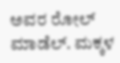ಅವರ ರೋಲ್ ಮಾಡೆಲ್. ಮಕ್ಕಳ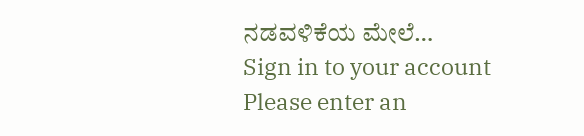ನಡವಳಿಕೆಯ ಮೇಲೆ…
Sign in to your account
Please enter an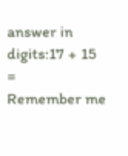answer in digits:17 + 15 =
Remember me